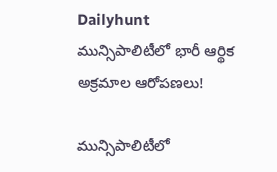Dailyhunt
మున్సిపాలిటీలో భారీ ఆర్థిక అక్రమాల ఆరోపణలు!

మున్సిపాలిటీలో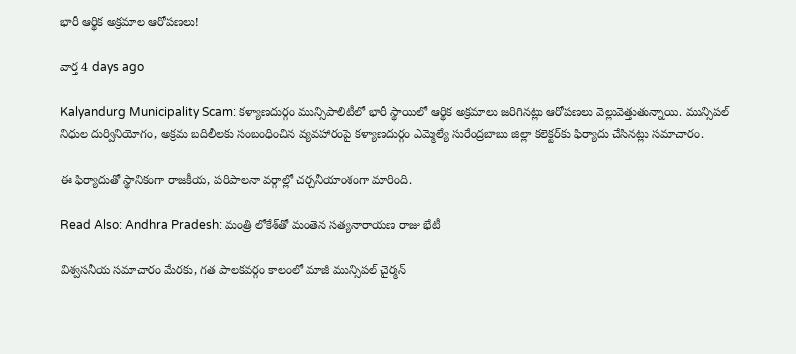భారీ ఆర్థిక అక్రమాల ఆరోపణలు!

వార్త 4 days ago

Kalyandurg Municipality Scam: కళ్యాణదుర్గం మున్సిపాలిటీలో భారీ స్థాయిలో ఆర్థిక అక్రమాలు జరిగినట్లు ఆరోపణలు వెల్లువెత్తుతున్నాయి. మున్సిపల్ నిధుల దుర్వినియోగం, అక్రమ బదిలీలకు సంబంధించిన వ్యవహారంపై కళ్యాణదుర్గం ఎమ్మెల్యే సురేంద్రబాబు జిల్లా కలెక్టర్‌కు ఫిర్యాదు చేసినట్లు సమాచారం.

ఈ ఫిర్యాదుతో స్థానికంగా రాజకీయ, పరిపాలనా వర్గాల్లో చర్చనీయాంశంగా మారింది.

Read Also: Andhra Pradesh: మంత్రి లోకేశ్‌తో మంతెన సత్యనారాయణ రాజు భేటీ

విశ్వసనీయ సమాచారం మేరకు, గత పాలకవర్గం కాలంలో మాజీ మున్సిపల్ చైర్మన్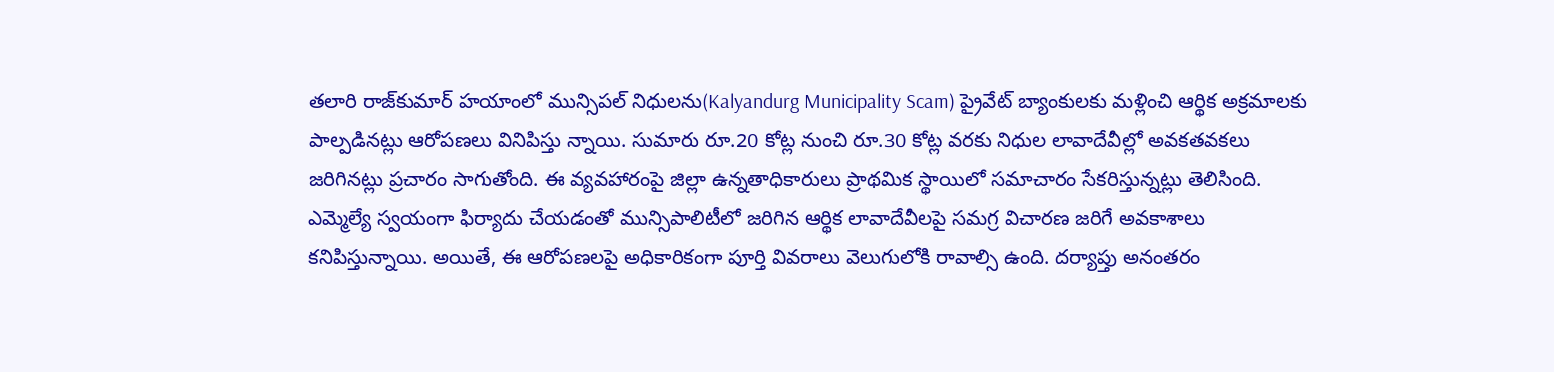తలారి రాజ్‌కుమార్ హయాంలో మున్సిపల్ నిధులను(Kalyandurg Municipality Scam) ప్రైవేట్ బ్యాంకులకు మళ్లించి ఆర్థిక అక్రమాలకు పాల్పడినట్లు ఆరోపణలు వినిపిస్తు న్నాయి. సుమారు రూ.20 కోట్ల నుంచి రూ.30 కోట్ల వరకు నిధుల లావాదేవీల్లో అవకతవకలు జరిగినట్లు ప్రచారం సాగుతోంది. ఈ వ్యవహారంపై జిల్లా ఉన్నతాధికారులు ప్రాథమిక స్థాయిలో సమాచారం సేకరిస్తున్నట్లు తెలిసింది. ఎమ్మెల్యే స్వయంగా ఫిర్యాదు చేయడంతో మున్సిపాలిటీలో జరిగిన ఆర్థిక లావాదేవీలపై సమగ్ర విచారణ జరిగే అవకాశాలు కనిపిస్తున్నాయి. అయితే, ఈ ఆరోపణలపై అధికారికంగా పూర్తి వివరాలు వెలుగులోకి రావాల్సి ఉంది. దర్యాప్తు అనంతరం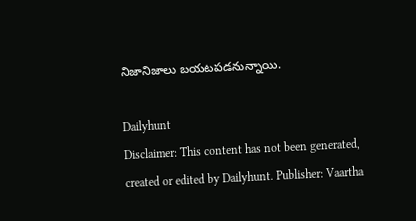నిజానిజాలు బయటపడనున్నాయి.

Dailyhunt
Disclaimer: This content has not been generated, created or edited by Dailyhunt. Publisher: Vaartha